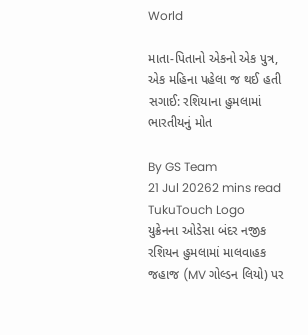World

માતા-પિતાનો એકનો એક પુત્ર, એક મહિના પહેલા જ થઈ હતી સગાઈ: રશિયાના હુમલામાં ભારતીયનું મોત

By GS Team
21 Jul 20262 mins read
TukuTouch Logo
યુક્રેનના ઓડેસા બંદર નજીક રશિયન હુમલામાં માલવાહક જહાજ (MV ગોલ્ડન લિયો) પર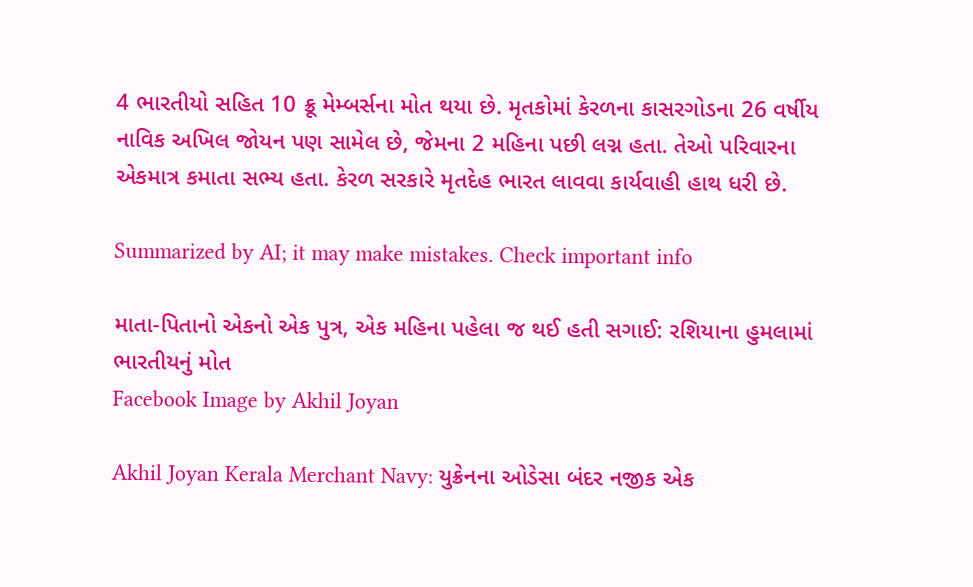4 ભારતીયો સહિત 10 ક્રૂ મેમ્બર્સના મોત થયા છે. મૃતકોમાં કેરળના કાસરગોડના 26 વર્ષીય નાવિક અખિલ જોયન પણ સામેલ છે, જેમના 2 મહિના પછી લગ્ન હતા. તેઓ પરિવારના એકમાત્ર કમાતા સભ્ય હતા. કેરળ સરકારે મૃતદેહ ભારત લાવવા કાર્યવાહી હાથ ધરી છે.

Summarized by AI; it may make mistakes. Check important info

માતા-પિતાનો એકનો એક પુત્ર, એક મહિના પહેલા જ થઈ હતી સગાઈ: રશિયાના હુમલામાં ભારતીયનું મોત
Facebook Image by Akhil Joyan

Akhil Joyan Kerala Merchant Navy: યુક્રેનના ઓડેસા બંદર નજીક એક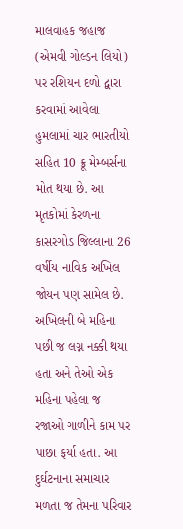માલવાહક જહાજ (એમવી ગોલ્ડન લિયો) પર રશિયન દળો દ્વારા કરવામાં આવેલા હુમલામાં ચાર ભારતીયો સહિત 10 ક્રૂ મેમ્બર્સના મોત થયા છે. આ મૃતકોમાં કેરળના કાસરગોડ જિલ્લાના 26 વર્ષીય નાવિક અખિલ જોયન પણ સામેલ છે. અખિલની બે મહિના પછી જ લગ્ન નક્કી થયા હતા અને તેઓ એક મહિના પહેલા જ રજાઓ ગાળીને કામ પર પાછા ફર્યા હતા. આ દુર્ઘટનાના સમાચાર મળતા જ તેમના પરિવાર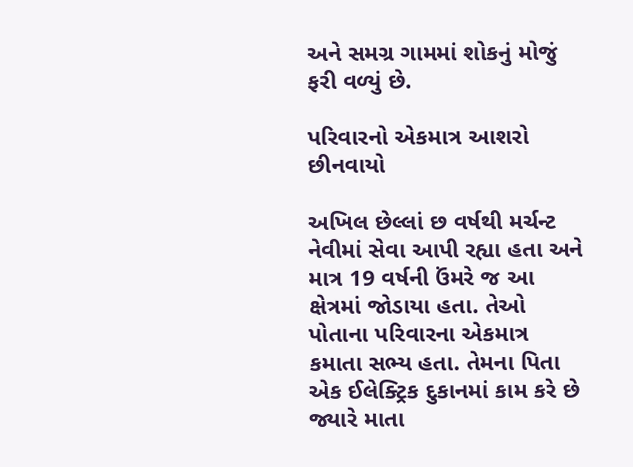અને સમગ્ર ગામમાં શોકનું મોજું ફરી વળ્યું છે.

પરિવારનો એકમાત્ર આશરો છીનવાયો

અખિલ છેલ્લાં છ વર્ષથી મર્ચન્ટ નેવીમાં સેવા આપી રહ્યા હતા અને માત્ર 19 વર્ષની ઉંમરે જ આ ક્ષેત્રમાં જોડાયા હતા. તેઓ પોતાના પરિવારના એકમાત્ર કમાતા સભ્ય હતા. તેમના પિતા એક ઈલેક્ટ્રિક દુકાનમાં કામ કરે છે જ્યારે માતા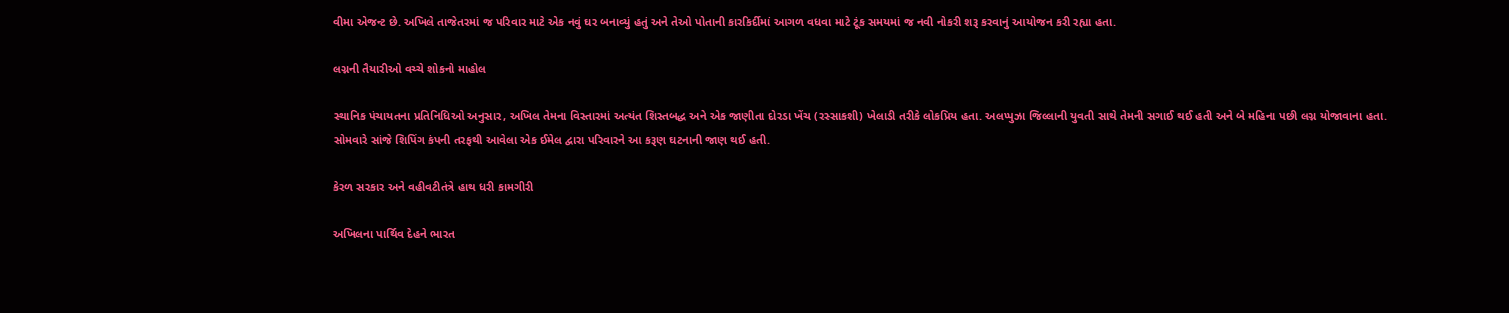વીમા એજન્ટ છે. અખિલે તાજેતરમાં જ પરિવાર માટે એક નવું ઘર બનાવ્યું હતું અને તેઓ પોતાની કારકિર્દીમાં આગળ વધવા માટે ટૂંક સમયમાં જ નવી નોકરી શરૂ કરવાનું આયોજન કરી રહ્યા હતા.

લગ્નની તૈયારીઓ વચ્ચે શોકનો માહોલ

સ્થાનિક પંચાયતના પ્રતિનિધિઓ અનુસાર, અખિલ તેમના વિસ્તારમાં અત્યંત શિસ્તબદ્ધ અને એક જાણીતા દોરડા ખેંચ (રસ્સાકશી) ખેલાડી તરીકે લોકપ્રિય હતા. અલપ્પુઝા જિલ્લાની યુવતી સાથે તેમની સગાઈ થઈ હતી અને બે મહિના પછી લગ્ન યોજાવાના હતા. સોમવારે સાંજે શિપિંગ કંપની તરફથી આવેલા એક ઈમેલ દ્વારા પરિવારને આ કરૂણ ઘટનાની જાણ થઈ હતી.

કેરળ સરકાર અને વહીવટીતંત્રે હાથ ધરી કામગીરી

અખિલના પાર્થિવ દેહને ભારત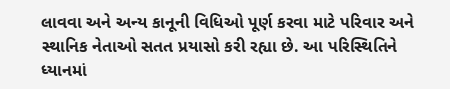લાવવા અને અન્ય કાનૂની વિધિઓ પૂર્ણ કરવા માટે પરિવાર અને સ્થાનિક નેતાઓ સતત પ્રયાસો કરી રહ્યા છે. આ પરિસ્થિતિને ધ્યાનમાં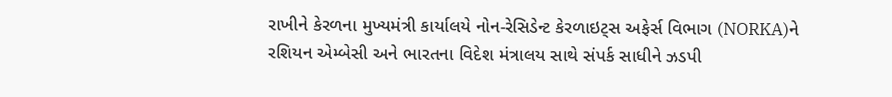રાખીને કેરળના મુખ્યમંત્રી કાર્યાલયે નોન-રેસિડેન્ટ કેરળાઇટ્સ અફેર્સ વિભાગ (NORKA)ને રશિયન એમ્બેસી અને ભારતના વિદેશ મંત્રાલય સાથે સંપર્ક સાધીને ઝડપી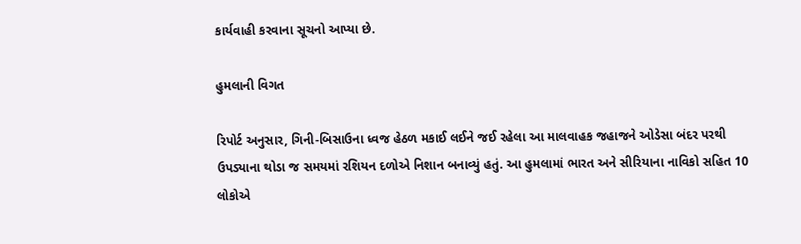કાર્યવાહી કરવાના સૂચનો આપ્યા છે.

હુમલાની વિગત

રિપોર્ટ અનુસાર, ગિની-બિસાઉના ધ્વજ હેઠળ મકાઈ લઈને જઈ રહેલા આ માલવાહક જહાજને ઓડેસા બંદર પરથી ઉપડ્યાના થોડા જ સમયમાં રશિયન દળોએ નિશાન બનાવ્યું હતું. આ હુમલામાં ભારત અને સીરિયાના નાવિકો સહિત 10 લોકોએ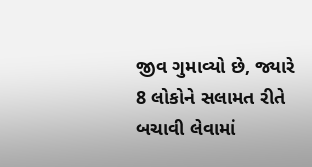જીવ ગુમાવ્યો છે, જ્યારે 8 લોકોને સલામત રીતે બચાવી લેવામાં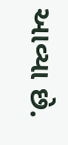આવ્યા છે.